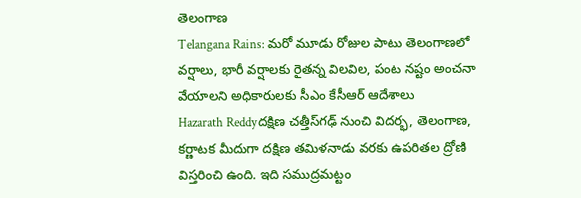తెలంగాణ
Telangana Rains: మరో మూడు రోజుల పాటు తెలంగాణలో వర్షాలు, భారీ వర్షాలకు రైతన్న విలవిల, పంట నష్టం అంచనా వేయాలని అధికారులకు సీఎం కేసీఆర్ ఆదేశాలు
Hazarath Reddyదక్షిణ చత్తీస్‌గఢ్‌ నుంచి విదర్భ, తెలంగాణ, కర్ణాటక మీదుగా దక్షిణ తమిళనాడు వరకు ఉపరితల ద్రోణి విస్తరించి ఉంది. ఇది సముద్రమట్టం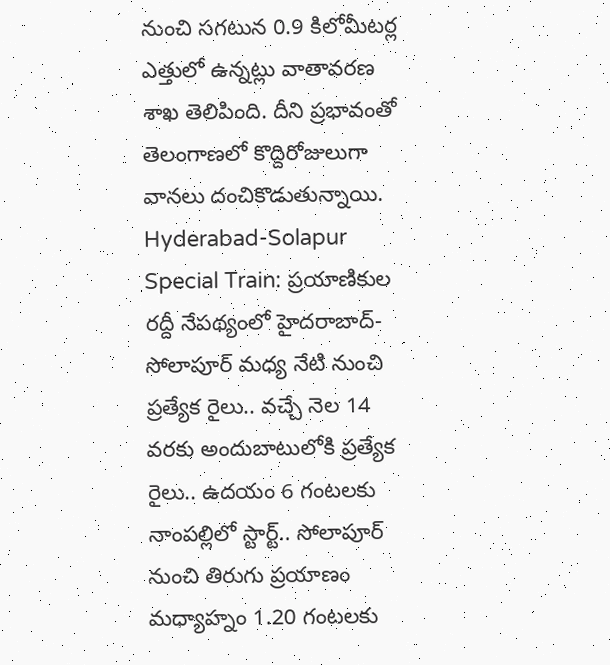నుంచి సగటున 0.9 కిలోమీటర్ల ఎత్తులో ఉన్నట్లు వాతావరణ శాఖ తెలిపింది. దీని ప్రభావంతో తెలంగాణలో కొద్దిరోజులుగా వానలు దంచికొడుతున్నాయి.
Hyderabad-Solapur Special Train: ప్రయాణికుల రద్దీ నేపథ్యంలో హైదరాబాద్-సోలాపూర్ మధ్య నేటి నుంచి ప్రత్యేక రైలు.. వచ్చే నెల 14 వరకు అందుబాటులోకి ప్రత్యేక రైలు.. ఉదయం 6 గంటలకు నాంపల్లిలో స్టార్ట్.. సోలాపూర్‌ నుంచి తిరుగు ప్రయాణం మధ్యాహ్నం 1.20 గంటలకు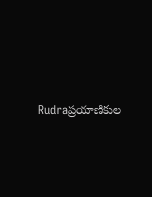Rudraప్రయాణికుల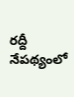రద్దీ నేపథ్యంలో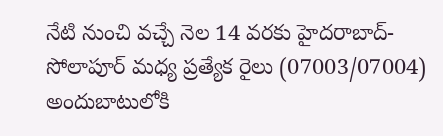నేటి నుంచి వచ్చే నెల 14 వరకు హైదరాబాద్-సోలాపూర్ మధ్య ప్రత్యేక రైలు (07003/07004) అందుబాటులోకి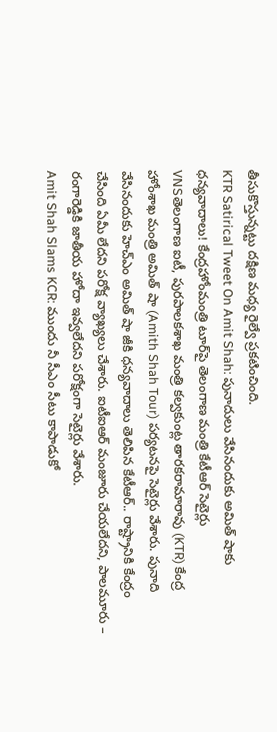తీసుకొస్తున్నట్టు దక్షిణ మధ్య రైల్వే ప్రకటించింది.
KTR Satirical Tweet On Amit Shah: పునాదులు వేసినందుకు అమిత్‌ షాకు ధన్యవాదాలు! కేంద్రహోంమంత్రి టూర్‌పై తెలంగాణ మంత్రి కేటీఆర్ సెటైర్లు
VNSతెలంగాణ ఐటీ, పురపాలకశాఖ మంత్రి కల్వకుంట్ల తారకరామారావు (KTR) కేంద్ర హోంశాఖ మంత్రి అమిత్ షా (Amith Shah Tour) పర్యటనపై సెటైర్లు వేశారు. పునాది వేసినందుకు హెచ్‌ఎం అమిత్ షా జీకి ధన్యవాదాలు తెలిపిన కేటీఆర్‌.. రాష్ట్రానికి కేంద్రం చేసింది ఏమీ లేదని పరోక్ష వ్యాఖ్యలు చేశారు. ఐటీఐఆర్‌ మంజూరు చేయలేదని, పాలమూరు – రంగారెడ్డికి జాతీయ హోదా ఇవ్వలేదని పరోక్షంగా సెటైర్లు వేశారు.
Amit Shah Slams KCR: ముందు నీ సీఎం సీటు కాపాడుకో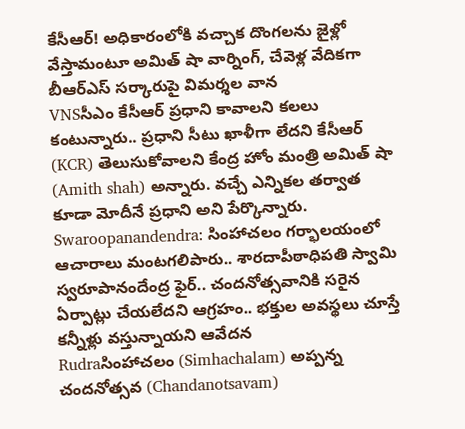కేసీఆర్! అధికారంలోకి వచ్చాక దొంగలను జైళ్లో వేస్తామంటూ అమిత్ షా వార్నింగ్, చేవెళ్ల వేదికగా బీఆర్ఎస్ సర్కారుపై విమర్శల వాన
VNSసీఎం కేసీఆర్‌ ప్రధాని కావాలని కలలు కంటున్నారు.. ప్రధాని సీటు ఖాళీగా లేదని కేసీఆర్‌ (KCR) తెలుసుకోవాలని కేంద్ర హోం మంత్రి అమిత్‌ షా (Amith shah) అన్నారు. వచ్చే ఎన్నికల తర్వాత కూడా మోదీనే ప్రధాని అని పేర్కొన్నారు.
Swaroopanandendra: సింహాచలం గర్భాలయంలో ఆచారాలు మంటగలిపారు.. శారదాపీఠాధిపతి స్వామి స్వరూపానందేంద్ర ఫైర్.. చందనోత్సవానికి సరైన ఏర్పాట్లు చేయలేదని ఆగ్రహం.. భక్తుల అవస్థలు చూస్తే కన్నీళ్లు వస్తున్నాయని ఆవేదన
Rudraసింహాచలం (Simhachalam) అప్పన్న చందనోత్సవ (Chandanotsavam)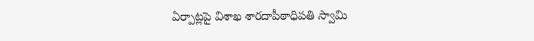ఏర్పాట్లపై విశాఖ శారదాపీఠాధిపతి స్వామి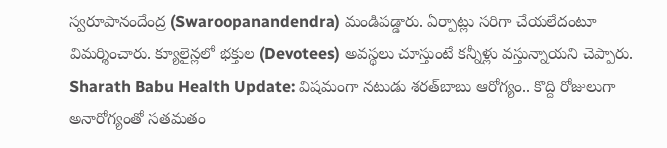స్వరూపానందేంద్ర (Swaroopanandendra) మండిపడ్డారు. ఏర్పాట్లు సరిగా చేయలేదంటూ విమర్శించారు. క్యూలైన్లలో భక్తుల (Devotees) అవస్థలు చూస్తుంటే కన్నీళ్లు వస్తున్నాయని చెప్పారు.
Sharath Babu Health Update: విషమంగా నటుడు శరత్‌బాబు ఆరోగ్యం.. కొద్ది రోజులుగా అనారోగ్యంతో సతమతం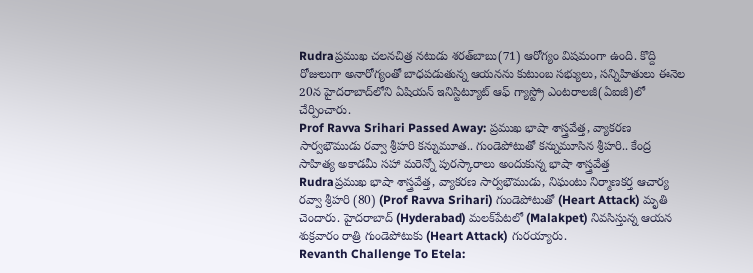Rudraప్రముఖ చలనచిత్ర నటుడు శరత్‌బాబు(71) ఆరోగ్యం విషమంగా ఉంది. కొద్ది రోజులుగా అనారోగ్యంతో బాధపడుతున్న ఆయనను కుటుంబ సభ్యులు, సన్నిహితులు ఈనెల 20న హైదరాబాద్‌లోని ఏషియన్‌ ఇనిస్టిట్యూట్‌ ఆఫ్‌ గ్యాస్ట్రో ఎంటరాలజీ(ఏఐజీ)లో చేర్పించారు.
Prof Ravva Srihari Passed Away: ప్రముఖ భాషా శాస్త్రవేత్త, వ్యాకరణ సార్వభౌముడు రవ్వా శ్రీహరి కన్నుమూత.. గుండెపోటుతో కన్నుమూసిన శ్రీహరి.. కేంద్ర సాహిత్య అకాడమీ సహా మరెన్నో పురస్కారాలు అందుకున్న భాషా శాస్త్రవేత్త
Rudraప్రముఖ భాషా శాస్త్రవేత్త, వ్యాకరణ సార్వభౌముడు, నిఘంటు నిర్మాణకర్త ఆచార్య రవ్వా శ్రీహరి (80) (Prof Ravva Srihari) గుండెపోటుతో (Heart Attack) మృతి చెందారు. హైదరాబాద్ (Hyderabad) మలక్‌పేటలో (Malakpet) నివసిస్తున్న ఆయన శుక్రవారం రాత్రి గుండెపోటుకు (Heart Attack) గురయ్యారు.
Revanth Challenge To Etela: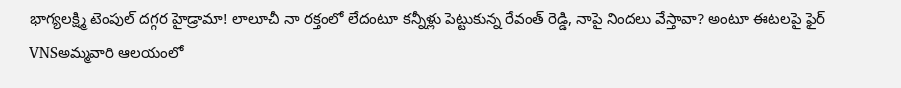భాగ్యలక్ష్మి టెంపుల్‌ దగ్గర హైడ్రామా! లాలూచీ నా రక్తంలో లేదంటూ కన్నీళ్లు పెట్టుకున్న రేవంత్ రెడ్డి, నాపై నిందలు వేస్తావా? అంటూ ఈటలపై ఫైర్
VNSఅమ్మవారి ఆలయంలో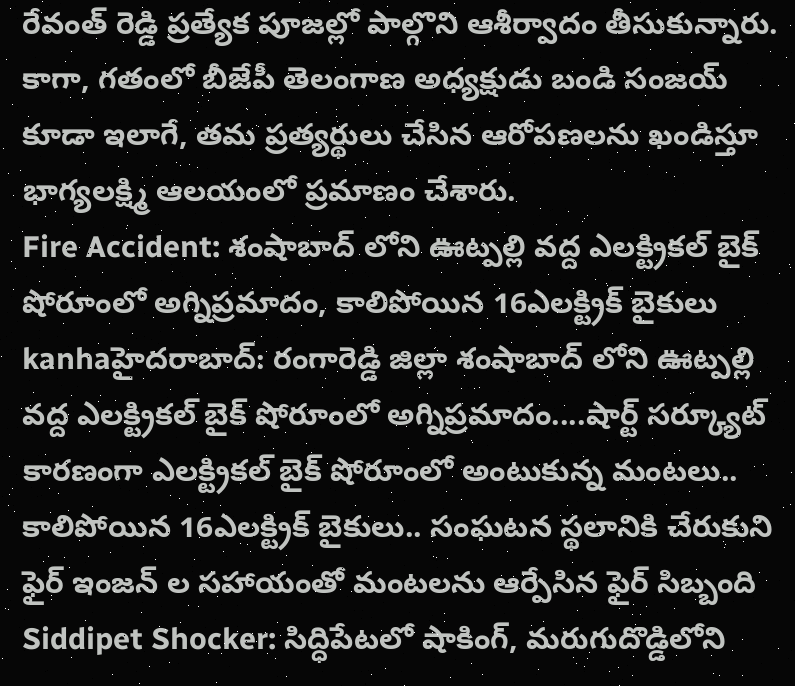రేవంత్ రెడ్డి ప్రత్యేక పూజల్లో పాల్గొని ఆశీర్వాదం తీసుకున్నారు. కాగా, గతంలో బీజేపీ తెలంగాణ అధ్యక్షుడు బండి సంజయ్ కూడా ఇలాగే, తమ ప్రత్యర్థులు చేసిన ఆరోపణలను ఖండిస్తూ భాగ్యలక్ష్మి ఆలయంలో ప్రమాణం చేశారు.
Fire Accident: శంషాబాద్ లోని ఊట్పల్లి వద్ద ఎలక్ట్రికల్ బైక్ షోరూంలో అగ్నిప్రమాదం, కాలిపోయిన 16ఎలక్ట్రిక్‌ బైకులు
kanhaహైదరాబాద్: రంగారెడ్డి జిల్లా శంషాబాద్ లోని ఊట్పల్లి వద్ద ఎలక్ట్రికల్ బైక్ షోరూంలో అగ్నిప్రమాదం....షార్ట్ సర్క్యూట్ కారణంగా ఎలక్ట్రికల్ బైక్ షోరూంలో అంటుకున్న మంటలు.. కాలిపోయిన 16ఎలక్ట్రిక్‌ బైకులు.. సంఘటన స్థలానికి చేరుకుని ఫైర్ ఇంజన్ ల సహాయంతో మంటలను ఆర్పేసిన ఫైర్ సిబ్బంది
Siddipet Shocker: సిద్ధిపేటలో షాకింగ్, మరుగుదొడ్డిలోని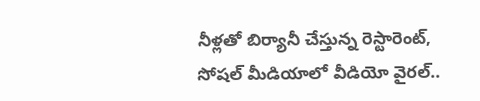నీళ్లతో బిర్యానీ చేస్తున్న రెస్టారెంట్, సోషల్ మీడియాలో వీడియో వైరల్..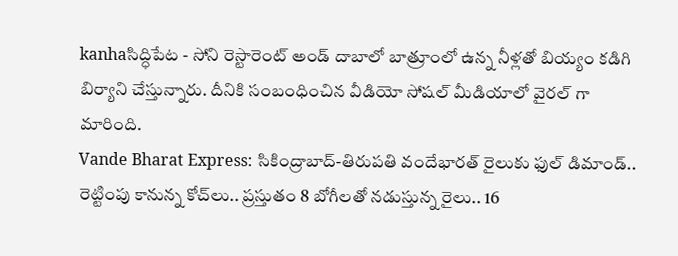kanhaసిద్ధిపేట - సోని రెస్టారెంట్ అండ్ దాబాలో బాత్రూంలో ఉన్న నీళ్లతో బియ్యం కడిగి బిర్యాని చేస్తున్నారు. దీనికి సంబంధించిన వీడియో సోషల్ మీడియాలో వైరల్ గా మారింది.
Vande Bharat Express: సికింద్రాబాద్-తిరుపతి వందేభారత్ రైలుకు ఫుల్ డిమాండ్.. రెట్టింపు కానున్న కోచ్‌లు.. ప్రస్తుతం 8 బోగీలతో నడుస్తున్న రైలు.. 16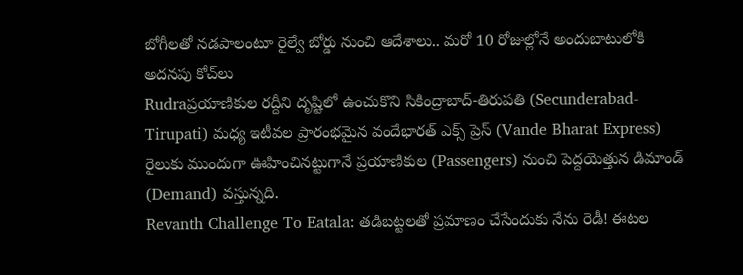బోగీలతో నడపాలంటూ రైల్వే బోర్డు నుంచి ఆదేశాలు.. మరో 10 రోజుల్లోనే అందుబాటులోకి అదనపు కోచ్‌లు
Rudraప్రయాణికుల రద్దీని దృష్టిలో ఉంచుకొని సికింద్రాబాద్-తిరుపతి (Secunderabad-Tirupati) మధ్య ఇటీవల ప్రారంభమైన వందేభారత్ ఎక్స్‌ ప్రెస్ (Vande Bharat Express) రైలుకు ముందుగా ఊహించినట్టుగానే ప్రయాణికుల (Passengers) నుంచి పెద్దయెత్తున డిమాండ్ (Demand) వస్తున్నది.
Revanth Challenge To Eatala: తడిబట్టలతో ప్రమాణం చేసేందుకు నేను రెడీ! ఈటల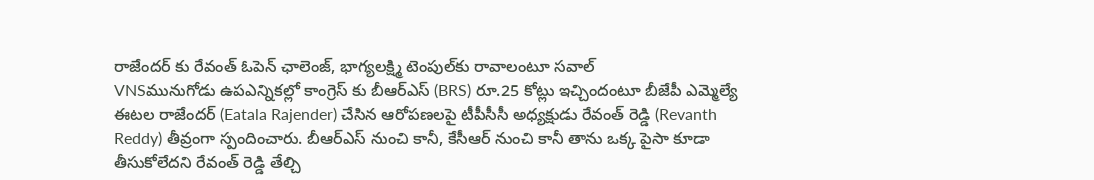రాజేందర్‌ కు రేవంత్ ఓపెన్ ఛాలెంజ్, భాగ్యలక్ష్మి టెంపుల్‌కు రావాలంటూ సవాల్
VNSమునుగోడు ఉపఎన్నికల్లో కాంగ్రెస్ కు బీఆర్ఎస్ (BRS) రూ.25 కోట్లు ఇచ్చిందంటూ బీజేపీ ఎమ్మెల్యే ఈటల రాజేందర్ (Eatala Rajender) చేసిన ఆరోపణలపై టీపీసీసీ అధ్యక్షుడు రేవంత్ రెడ్డి (Revanth Reddy) తీవ్రంగా స్పందించారు. బీఆర్ఎస్ నుంచి కానీ, కేసీఆర్ నుంచి కానీ తాను ఒక్క పైసా కూడా తీసుకోలేదని రేవంత్ రెడ్డి తేల్చి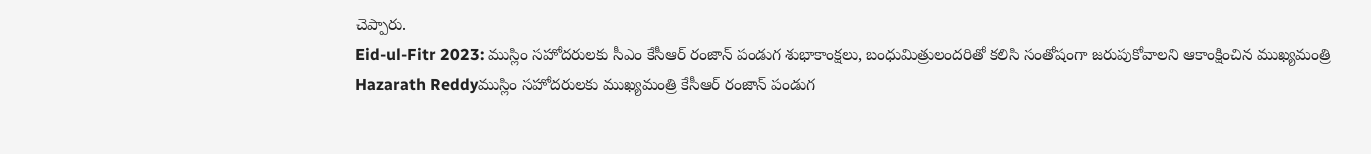చెప్పారు.
Eid-ul-Fitr 2023: ముస్లిం సహోదరులకు సీఎం కేసీఆర్ రంజాన్ పండుగ శుభాకాంక్షలు, బంధుమిత్రులందరితో కలిసి సంతోషంగా జరుపుకోవాలని ఆకాంక్షించిన ముఖ్యమంత్రి
Hazarath Reddyముస్లిం సహోదరులకు ముఖ్యమంత్రి కేసీఆర్ రంజాన్ పండుగ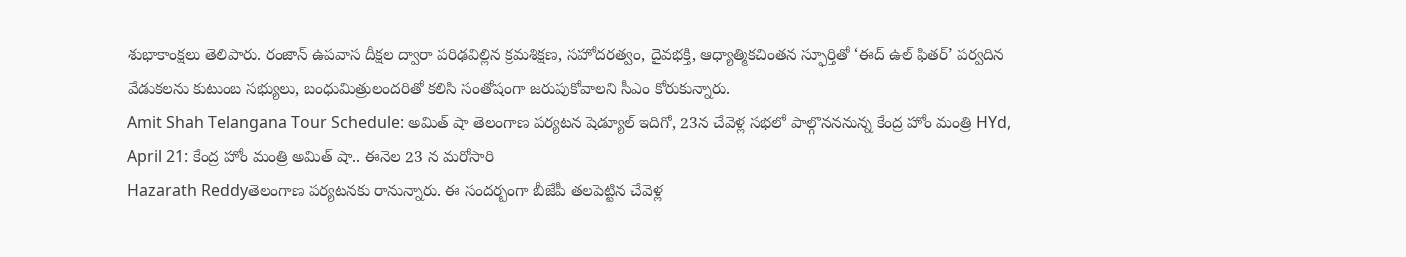శుభాకాంక్షలు తెలిపారు. రంజాన్ ఉపవాస దీక్షల ద్వారా పరిఢవిల్లిన క్రమశిక్షణ, సహోదరత్వం, దైవభక్తి, ఆధ్యాత్మికచింతన స్ఫూర్తితో ‘ఈద్ ఉల్ ఫితర్’ పర్వదిన వేడుకలను కుటుంబ సభ్యులు, బంధుమిత్రులందరితో కలిసి సంతోషంగా జరుపుకోవాలని సీఎం కోరుకున్నారు.
Amit Shah Telangana Tour Schedule: అమిత్‌ షా తెలంగాణ పర్యటన షెడ్యూల్ ఇదిగో, 23న చేవెళ్ల సభలో పాల్గొనననున్న కేంద్ర హోం మంత్రి HYd, April 21: కేంద్ర హోం మంత్రి అమిత్‌ షా.. ఈనెల 23 న మరోసారి
Hazarath Reddyతెలంగాణ పర్యటనకు రానున్నారు. ఈ సందర్బంగా బీజేపీ తలపెట్టిన చేవెళ్ల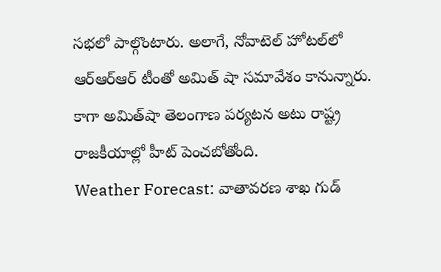సభలో పాల్గొంటారు. అలాగే, నోవాటెల్‌ హోటల్‌లో ఆర్‌ఆర్‌ఆర్‌ టీంతో అమిత్‌ షా సమావేశం కానున్నారు. కాగా అమిత్‌షా తెలంగాణ పర్యటన అటు రాష్ట్ర రాజకీయాల్లో హీట్‌ పెంచబోతోంది.
Weather Forecast: వాతావరణ శాఖ గుడ్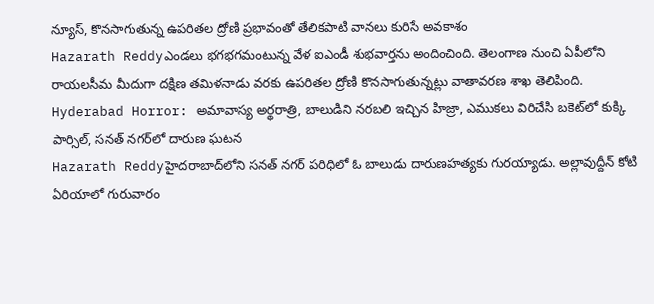న్యూస్, కొనసాగుతున్న ఉపరితల ద్రోణి ప్రభావంతో తేలికపాటి వానలు కురిసే అవకాశం
Hazarath Reddyఎండలు భగభగమంటున్న వేళ ఐఎండీ శుభవార్తను అందించింది. తెలంగాణ నుంచి ఏపీలోని రాయలసీమ మీదుగా దక్షిణ తమిళనాడు వరకు ఉపరితల ద్రోణి కొనసాగుతున్నట్లు వాతావరణ శాఖ తెలిపింది.
Hyderabad Horror: అమావాస్య అర్థరాత్రి, బాలుడిని నరబలి ఇచ్చిన హిజ్రా, ఎముకలు విరిచేసి బకెట్‌లో కుక్కి పార్సిల్, సనత్ నగర్‌లో దారుణ ఘటన
Hazarath Reddyహైదరాబాద్‌లోని సనత్‌ నగర్‌ పరిధిలో ఓ బాలుడు దారుణహత్యకు గురయ్యాడు. అల్లావుద్దీన్‌ కోటి ఏరియాలో గురువారం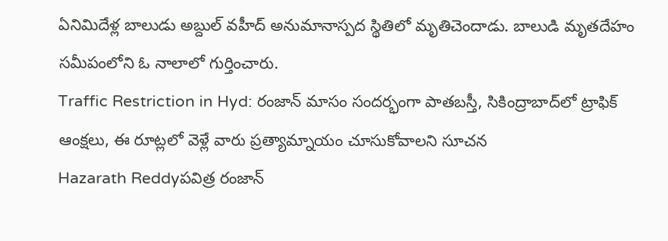ఏనిమిదేళ్ల బాలుడు అబ్దుల్‌ వహీద్‌ అనుమానాస్పద స్థితిలో మృతిచెందాడు. బాలుడి మృతదేహం సమీపంలోని ఓ నాలాలో గుర్తించారు.
Traffic Restriction in Hyd: రంజాన్ మాసం సందర్భంగా పాతబస్తీ, సికింద్రాబాద్‌లో ట్రాఫిక్‌ ఆంక్షలు, ఈ రూట్లలో వెళ్లే వారు ప్రత్యామ్నాయం చూసుకోవాలని సూచన
Hazarath Reddyపవిత్ర రంజాన్‌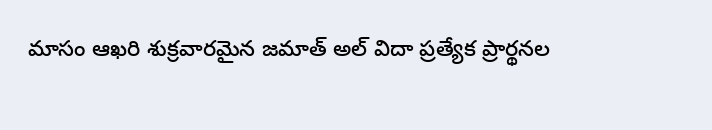మాసం ఆఖరి శుక్రవారమైన జమాత్‌ అల్‌ విదా ప్రత్యేక ప్రార్థనల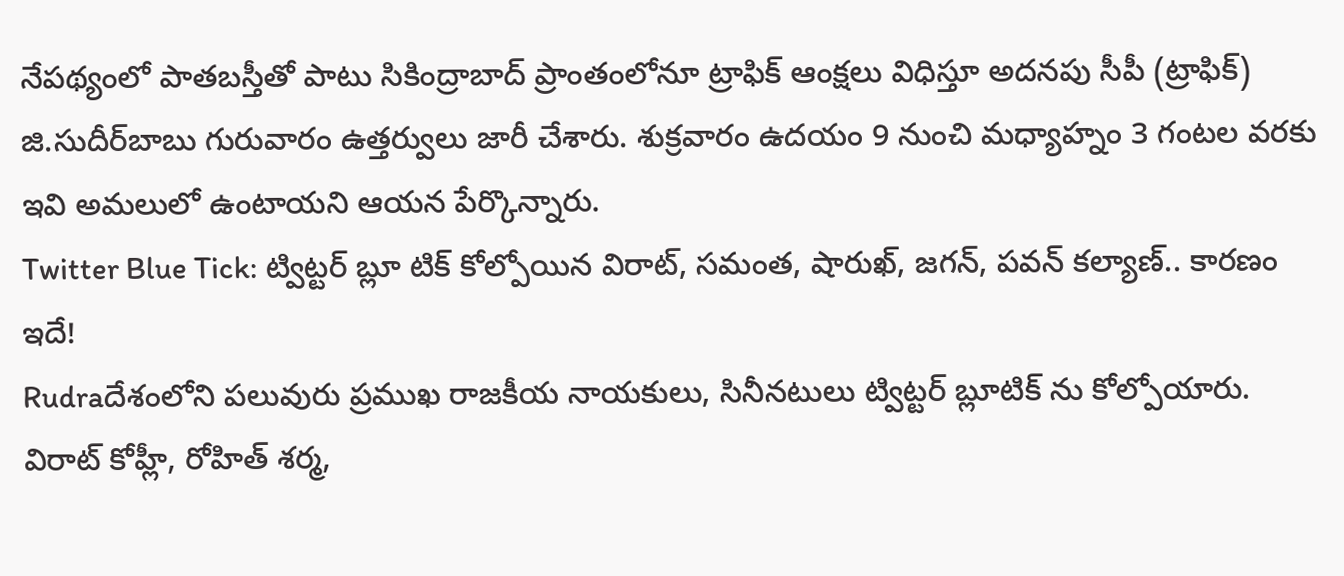నేపథ్యంలో పాతబస్తీతో పాటు సికింద్రాబాద్‌ ప్రాంతంలోనూ ట్రాఫిక్‌ ఆంక్షలు విధిస్తూ అదనపు సీపీ (ట్రాఫిక్‌) జి.సుదీర్‌బాబు గురువారం ఉత్తర్వులు జారీ చేశారు. శుక్రవారం ఉదయం 9 నుంచి మధ్యాహ్నం 3 గంటల వరకు ఇవి అమలులో ఉంటాయని ఆయన పేర్కొన్నారు.
Twitter Blue Tick: ట్విట్టర్ బ్లూ టిక్ కోల్పోయిన విరాట్, సమంత, షారుఖ్, జగన్, పవన్ కల్యాణ్.. కారణం ఇదే!
Rudraదేశంలోని పలువురు ప్రముఖ రాజకీయ నాయకులు, సినీనటులు ట్విట్టర్ బ్లూటిక్ ను కోల్పోయారు. విరాట్ కోహ్లీ, రోహిత్ శర్మ,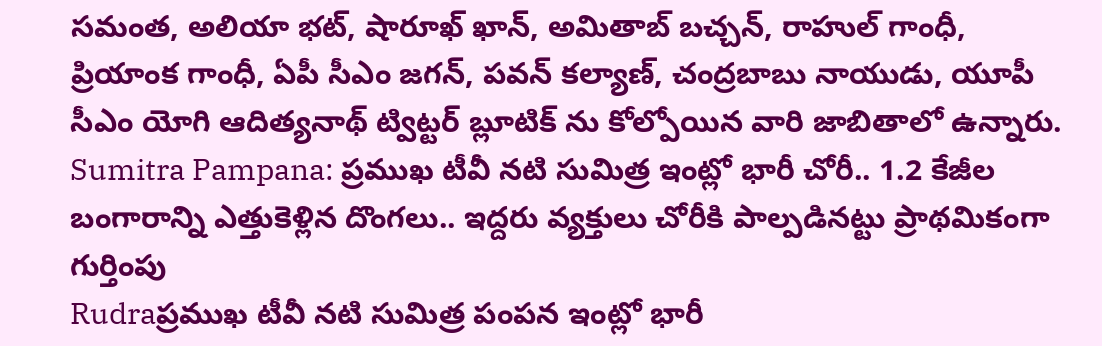సమంత, అలియా భట్, షారూఖ్ ఖాన్, అమితాబ్ బచ్చన్, రాహుల్ గాంధీ, ప్రియాంక గాంధీ, ఏపీ సీఎం జగన్, పవన్ కల్యాణ్, చంద్రబాబు నాయుడు, యూపీ సీఎం యోగి ఆదిత్యనాథ్ ట్విట్టర్ బ్లూటిక్ ను కోల్పోయిన వారి జాబితాలో ఉన్నారు.
Sumitra Pampana: ప్రముఖ టీవీ నటి సుమిత్ర ఇంట్లో భారీ చోరీ.. 1.2 కేజీల బంగారాన్ని ఎత్తుకెళ్లిన దొంగలు.. ఇద్దరు వ్యక్తులు చోరీకి పాల్పడినట్టు ప్రాథమికంగా గుర్తింపు
Rudraప్రముఖ టీవీ నటి సుమిత్ర పంపన ఇంట్లో భారీ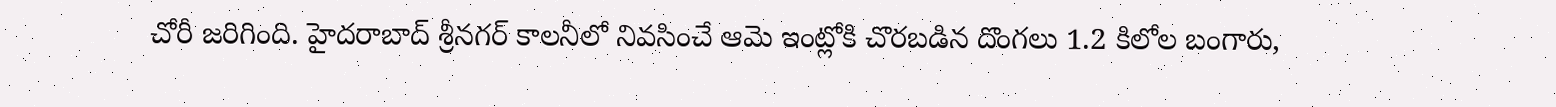చోరీ జరిగింది. హైదరాబాద్ శ్రీనగర్ కాలనీలో నివసించే ఆమె ఇంట్లోకి చొరబడిన దొంగలు 1.2 కిలోల బంగారు,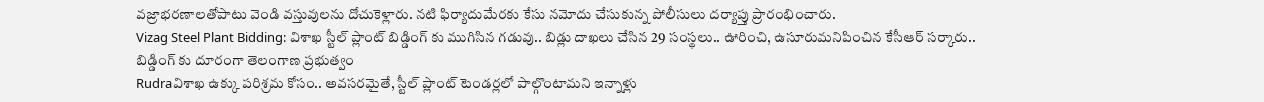వజ్రాభరణాలతోపాటు వెండి వస్తువులను దోచుకెళ్లారు. నటి ఫిర్యాదుమేరకు కేసు నమోదు చేసుకున్న పోలీసులు దర్యాప్తు ప్రారంభించారు.
Vizag Steel Plant Bidding: విశాఖ స్టీల్ ప్లాంట్ బిడ్డింగ్ కు ముగిసిన గడువు.. బిడ్లు దాఖలు చేసిన 29 సంస్థలు.. ఊరించి, ఉసూరుమనిపించిన కేసీఆర్ సర్కారు.. బిడ్డింగ్ కు దూరంగా తెలంగాణ ప్రభుత్వం
Rudraవిశాఖ ఉక్కు పరిశ్రమ కోసం.. అవసరమైతే, స్టీల్ ప్లాంట్ టెండర్లలో పాల్గొంటామని ఇన్నాళ్లు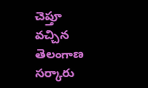చెప్తూ వచ్చిన తెలంగాణ సర్కారు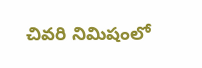చివరి నిమిషంలో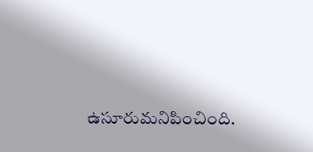ఉసూరుమనిపించింది.